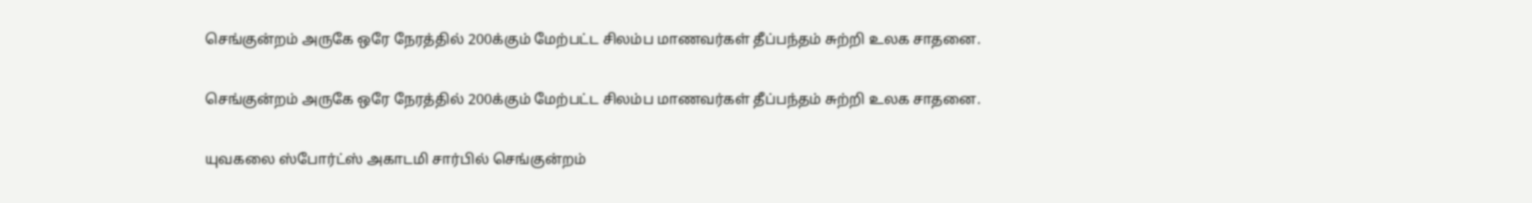செங்குன்றம் அருகே ஒரே நேரத்தில் 200க்கும் மேற்பட்ட சிலம்ப மாணவர்கள் தீப்பந்தம் சுற்றி உலக சாதனை.

செங்குன்றம் அருகே ஒரே நேரத்தில் 200க்கும் மேற்பட்ட சிலம்ப மாணவர்கள் தீப்பந்தம் சுற்றி உலக சாதனை.

யுவகலை ஸ்போர்ட்ஸ் அகாடமி சார்பில் செங்குன்றம்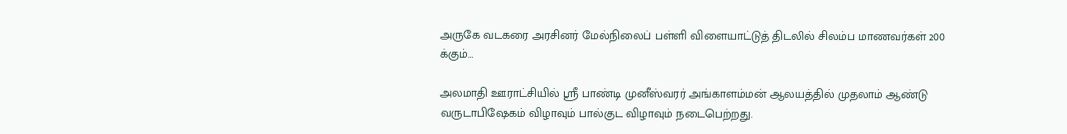அருகே வடகரை அரசினர் மேல்நிலைப் பள்ளி விளையாட்டுத் திடலில் சிலம்ப மாணவர்கள் 200 க்கும்…

அலமாதி ஊராட்சியில் ஸ்ரீ பாண்டி முனீஸ்வரர் அங்காளம்மன் ஆலயத்தில் முதலாம் ஆண்டு வருடாபிஷேகம் விழாவும் பால்குட விழாவும் நடைபெற்றது.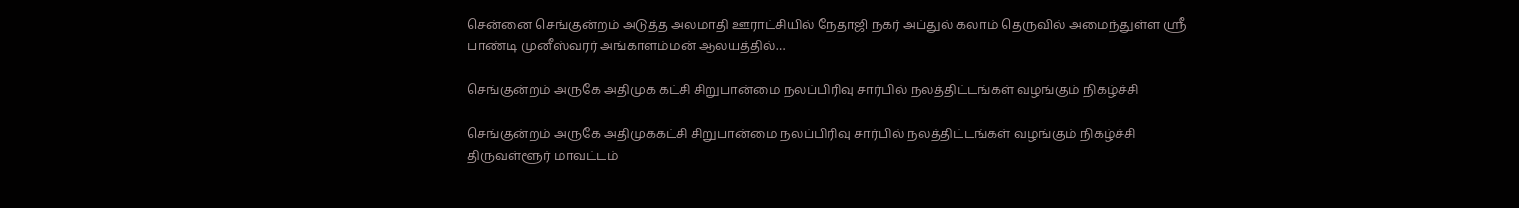சென்னை செங்குன்றம் அடுத்த அலமாதி ஊராட்சியில் நேதாஜி நகர் அப்துல் கலாம் தெருவில் அமைந்துள்ள ஸ்ரீ பாண்டி முனீஸ்வரர் அங்காளம்மன் ஆலயத்தில்…

செங்குன்றம் அருகே அதிமுக கட்சி சிறுபான்மை நலப்பிரிவு சார்பில் நலத்திட்டங்கள் வழங்கும் நிகழ்ச்சி

செங்குன்றம் அருகே அதிமுககட்சி சிறுபான்மை நலப்பிரிவு சார்பில் நலத்திட்டங்கள் வழங்கும் நிகழ்ச்சி திருவள்ளூர் மாவட்டம்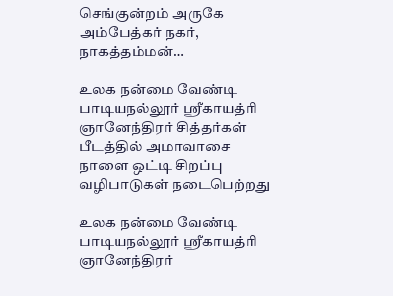செங்குன்றம் அருகே அம்பேத்கர் நகர், நாகத்தம்மன்…

உலக நன்மை வேண்டி பாடியநல்லூர் ஸ்ரீகாயத்ரி ஞானேந்திரர் சித்தர்கள் பீடத்தில் அமாவாசை நாளை ஒட்டி சிறப்பு வழிபாடுகள் நடைபெற்றது

உலக நன்மை வேண்டி பாடியநல்லூர் ஸ்ரீகாயத்ரி ஞானேந்திரர்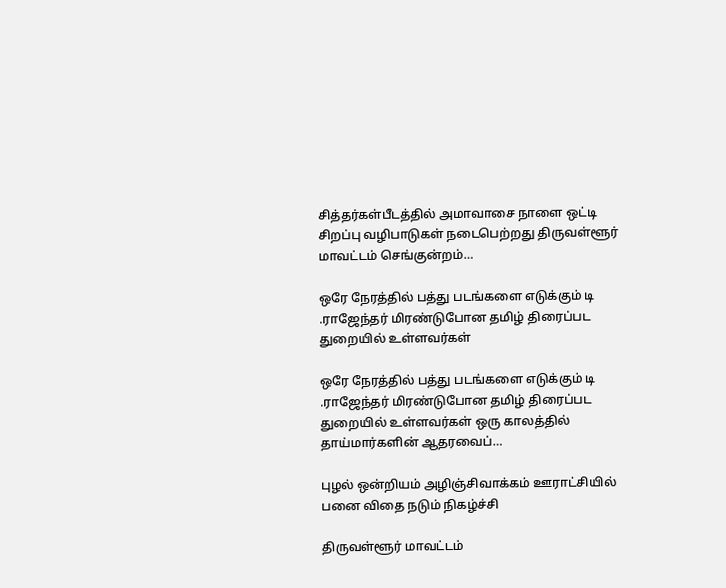சித்தர்கள்பீடத்தில் அமாவாசை நாளை ஒட்டி சிறப்பு வழிபாடுகள் நடைபெற்றது திருவள்ளூர் மாவட்டம் செங்குன்றம்…

ஒரே நேரத்தில் பத்து படங்களை எடுக்கும் டி .ராஜேந்தர் மிரண்டுபோன தமிழ் திரைப்பட துறையில் உள்ளவர்கள்

ஒரே நேரத்தில் பத்து படங்களை எடுக்கும் டி .ராஜேந்தர் மிரண்டுபோன தமிழ் திரைப்பட துறையில் உள்ளவர்கள் ஒரு காலத்தில் தாய்மார்களின் ஆதரவைப்…

புழல் ஒன்றியம் அழிஞ்சிவாக்கம் ஊராட்சியில் பனை விதை நடும் நிகழ்ச்சி

திருவள்ளூர் மாவட்டம்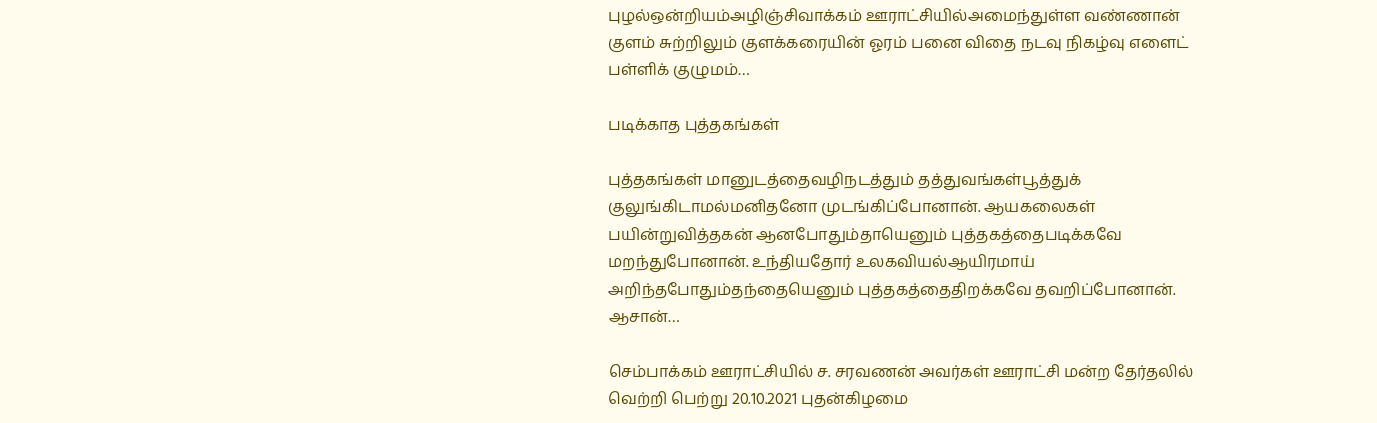புழல்ஒன்றியம்அழிஞ்சிவாக்கம் ஊராட்சியில்அமைந்துள்ள வண்ணான் குளம் சுற்றிலும் குளக்கரையின் ஓரம் பனை விதை நடவு நிகழ்வு எளைட் பள்ளிக் குழுமம்…

படிக்காத புத்தகங்கள்

புத்தகங்கள் மானுடத்தைவழிநடத்தும் தத்துவங்கள்பூத்துக் குலுங்கிடாமல்மனிதனோ முடங்கிப்போனான். ஆயகலைகள் பயின்றுவித்தகன் ஆனபோதும்தாயெனும் புத்தகத்தைபடிக்கவே மறந்துபோனான். உந்தியதோர் உலகவியல்ஆயிரமாய் அறிந்தபோதும்தந்தையெனும் புத்தகத்தைதிறக்கவே தவறிப்போனான். ஆசான்…

செம்பாக்கம் ஊராட்சியில் ச. சரவணன் அவர்கள் ஊராட்சி மன்ற தேர்தலில் வெற்றி பெற்று 20.10.2021 புதன்கிழமை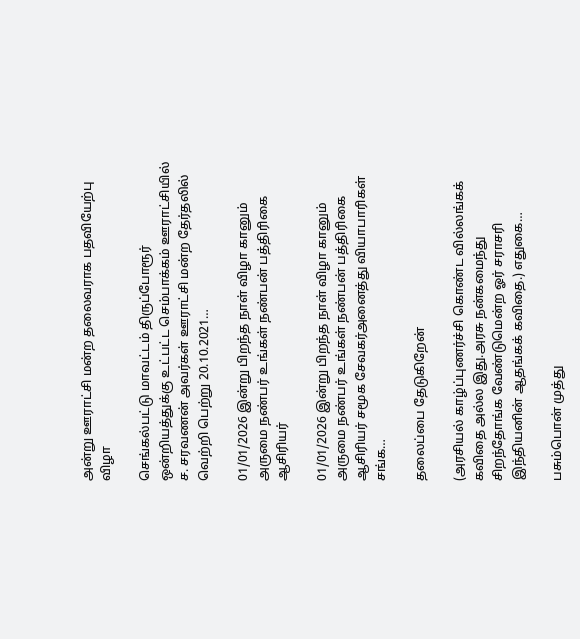அன்று ஊராட்சி மன்ற தலைவராக பதவியேற்பு விழா

செங்கல்பட்டு மாவட்டம் திருப்போரூர் ஒன்றியத்துக்கு உட்பட்ட செம்பாக்கம் ஊராட்சியில் ச. சரவணன் அவர்கள் ஊராட்சி மன்ற தேர்தலில் வெற்றி பெற்று 20.10.2021…

01/01/2026 இன்று பிறந்த நாள் விழா கானும் அருமை நண்பர் உங்கள் நண்பன் பத்திரிகை ஆசிரியர்

01/01/2026 இன்று பிறந்த நாள் விழா கானும் அருமை நண்பர் உங்கள் நண்பன் பத்திரிகை ஆசிரியர் சமூக சேவகர்அனைத்து வியாபாரிகள் சங்க…

தலைப்பை தேடுகிறேன்

(அரசியல் காழ்ப்புணர்ச்சி கொண்ட வில்லங்கக் கவிதை அல்ல இது.அரசு நன்கமைந்து சிறந்தோங்க வேண்டுமென்ற ஓர் சராசரி இந்தியனின் ஆதங்கக் கவிதை.) எதுகை…

பசும்பொன் முத்து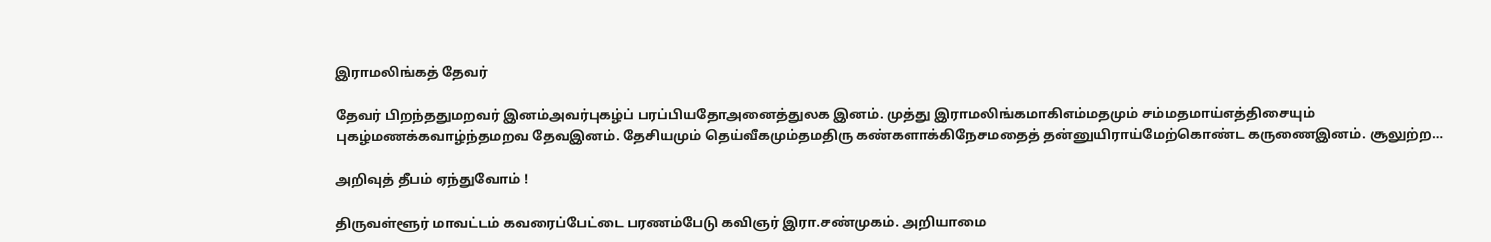இராமலிங்கத் தேவர்

தேவர் பிறந்ததுமறவர் இனம்அவர்புகழ்ப் பரப்பியதோஅனைத்துலக இனம். முத்து இராமலிங்கமாகிஎம்மதமும் சம்மதமாய்எத்திசையும் புகழ்மணக்கவாழ்ந்தமறவ தேவஇனம். தேசியமும் தெய்வீகமும்தமதிரு கண்களாக்கிநேசமதைத் தன்னுயிராய்மேற்கொண்ட கருணைஇனம். சூலுற்ற…

அறிவுத் தீபம் ஏந்துவோம் !

திருவள்ளூர் மாவட்டம் கவரைப்பேட்டை பரணம்பேடு கவிஞர் இரா.சண்முகம். அறியாமை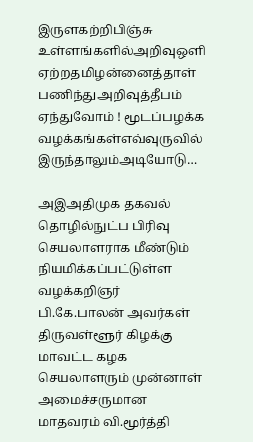இருளகற்றிபிஞ்சு உள்ளங்களில்அறிவுஒளி ஏற்றதமிழன்னைத்தாள் பணிந்துஅறிவுத்தீபம் ஏந்துவோம் ! மூடப்பழக்க வழக்கங்கள்எவ்வுருவில் இருந்தாலும்அடியோடு…

அஇஅதிமுக தகவல் தொழில்நுட்ப பிரிவு செயலாளராக மீண்டும் நியமிக்கப்பட்டுள்ள வழக்கறிஞர் பி.கே.பாலன் அவர்கள் திருவள்ளூர் கிழக்கு மாவட்ட கழக செயலாளரும் முன்னாள் அமைச்சருமான மாதவரம் வி.மூர்த்தி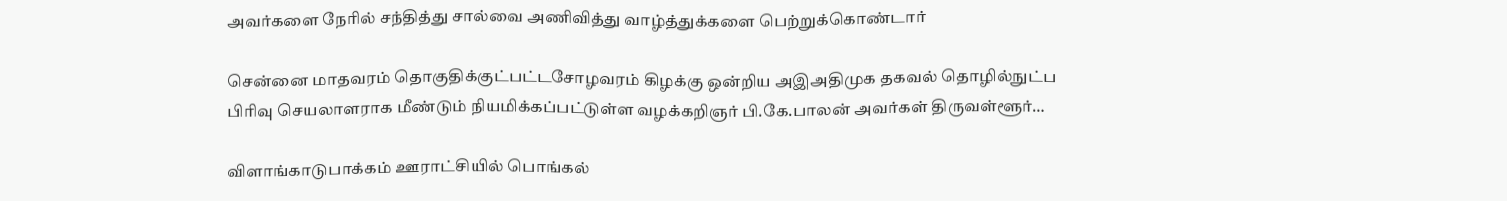அவர்களை நேரில் சந்தித்து சால்வை அணிவித்து வாழ்த்துக்களை பெற்றுக்கொண்டார்

சென்னை மாதவரம் தொகுதிக்குட்பட்டசோழவரம் கிழக்கு ஒன்றிய அஇஅதிமுக தகவல் தொழில்நுட்ப பிரிவு செயலாளராக மீண்டும் நியமிக்கப்பட்டுள்ள வழக்கறிஞர் பி.கே.பாலன் அவர்கள் திருவள்ளூர்…

விளாங்காடுபாக்கம் ஊராட்சியில் பொங்கல்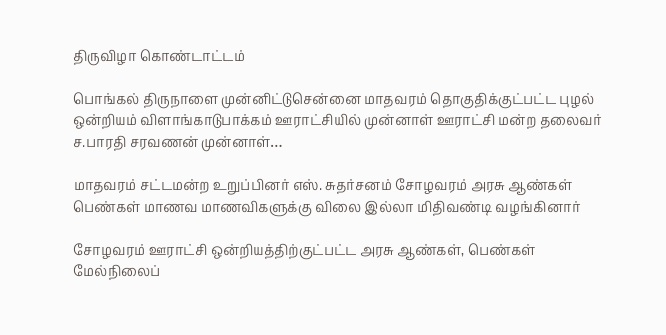திருவிழா கொண்டாட்டம்

பொங்கல் திருநாளை முன்னிட்டுசென்னை மாதவரம் தொகுதிக்குட்பட்ட புழல் ஒன்றியம் விளாங்காடுபாக்கம் ஊராட்சியில் முன்னாள் ஊராட்சி மன்ற தலைவர் ச.பாரதி சரவணன் முன்னாள்…

மாதவரம் சட்டமன்ற உறுப்பினர் எஸ். சுதர்சனம் சோழவரம் அரசு ஆண்கள் பெண்கள் மாணவ மாணவிகளுக்கு விலை இல்லா மிதிவண்டி வழங்கினார்

சோழவரம் ஊராட்சி ஒன்றியத்திற்குட்பட்ட அரசு ஆண்கள், பெண்கள் மேல்நிலைப்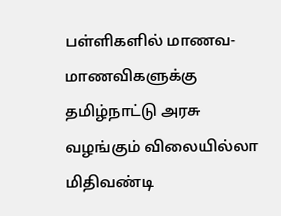பள்ளிகளில் மாணவ-மாணவிகளுக்கு தமிழ்நாட்டு அரசு வழங்கும் விலையில்லா மிதிவண்டி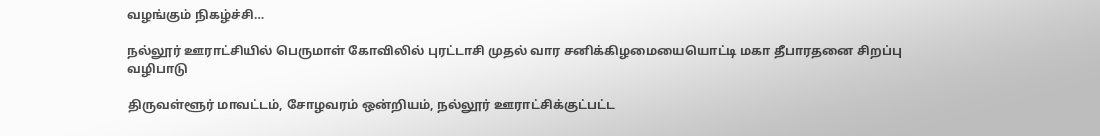வழங்கும் நிகழ்ச்சி…

நல்லூர் ஊராட்சியில் பெருமாள் கோவிலில் புரட்டாசி முதல் வார சனிக்கிழமையையொட்டி மகா தீபாரதனை சிறப்பு வழிபாடு

திருவள்ளூர் மாவட்டம், சோழவரம் ஒன்றியம், நல்லூர் ஊராட்சிக்குட்பட்ட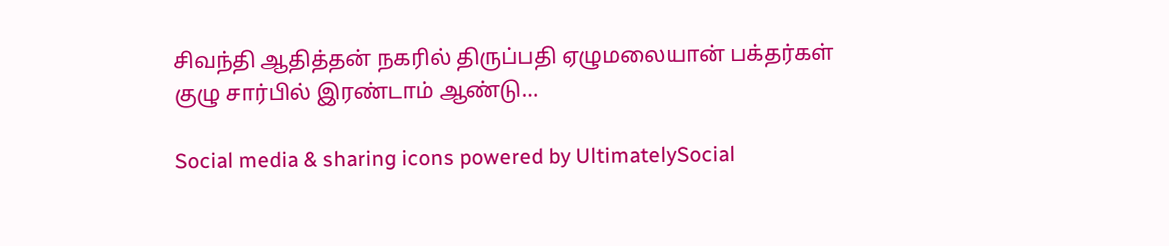சிவந்தி ஆதித்தன் நகரில் திருப்பதி ஏழுமலையான் பக்தர்கள் குழு சார்பில் இரண்டாம் ஆண்டு…

Social media & sharing icons powered by UltimatelySocial